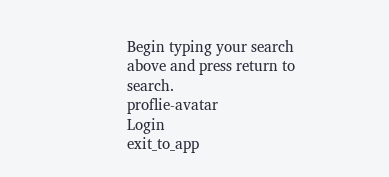Begin typing your search above and press return to search.
proflie-avatar
Login
exit_to_app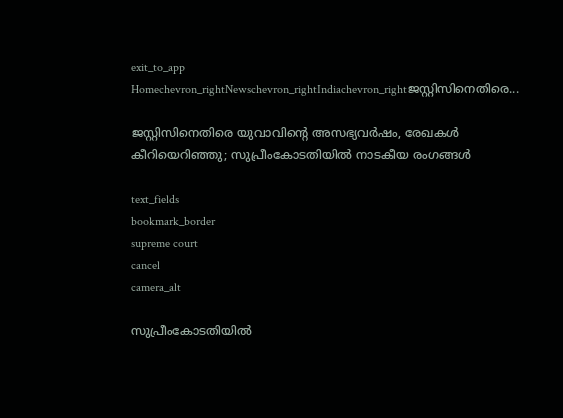exit_to_app
Homechevron_rightNewschevron_rightIndiachevron_rightജസ്റ്റിസിനെതിരെ...

ജസ്റ്റിസിനെതിരെ യുവാവിന്റെ അസഭ്യവർഷം, രേഖകൾ കീറിയെറിഞ്ഞു; സുപ്രീംകോടതിയിൽ നാടകീയ രംഗങ്ങൾ

text_fields
bookmark_border
supreme court
cancel
camera_alt

സുപ്രീംകോടതിയിൽ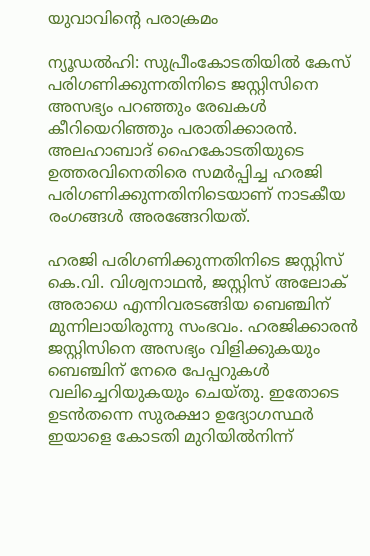യുവാവിന്റെ പരാക്രമം

ന്യൂഡൽഹി: സുപ്രീംകോടതിയിൽ കേസ് പരിഗണിക്കുന്നതിനിടെ ജസ്റ്റിസിനെ അസഭ്യം പറഞ്ഞും രേഖകൾ കീറിയെറിഞ്ഞും പരാതിക്കാരൻ. അലഹാബാദ് ഹൈകോടതിയുടെ ഉത്തരവിനെതിരെ സമർപ്പിച്ച ഹരജി പരിഗണിക്കുന്നതിനിടെയാണ് നാടകീയ രംഗങ്ങൾ അരങ്ങേറിയത്.

ഹരജി പരിഗണിക്കുന്നതിനിടെ ജസ്റ്റിസ് കെ.വി. വിശ്വനാഥൻ, ജസ്റ്റിസ് അലോക് അരാധെ എന്നിവരടങ്ങിയ ബെഞ്ചിന് മുന്നിലായിരുന്നു സംഭവം. ഹരജിക്കാരൻ ജസ്റ്റിസിനെ അസഭ്യം വിളിക്കുകയും ബെഞ്ചിന് നേരെ പേപ്പറുകൾ വലിച്ചെറിയുകയും ചെയ്തു. ഇതോടെ ഉടൻതന്നെ സുരക്ഷാ ഉദ്യോഗസ്ഥർ ഇയാളെ കോടതി മുറിയിൽനിന്ന്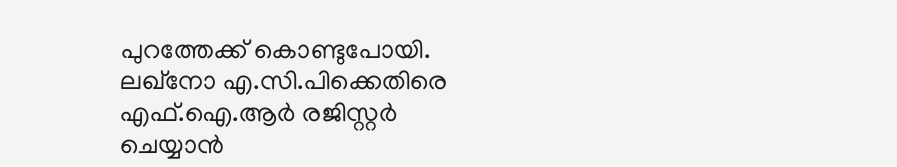പുറത്തേക്ക് കൊണ്ടുപോയി. ലഖ്‌നോ എ.സി.പിക്കെതിരെ എഫ്‌.ഐ.ആര്‍ രജിസ്റ്റര്‍ ചെയ്യാന്‍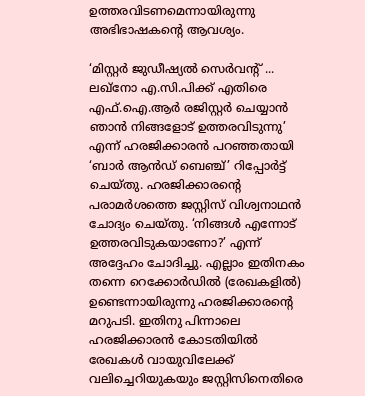ഉത്തരവിടണമെന്നായിരുന്നു അഭിഭാഷകന്‍റെ ആവശ്യം.

‘മിസ്റ്റർ ജുഡീഷ്യൽ സെർവന്‍റ് ... ലഖ്‌നോ എ.സി.പിക്ക് എതിരെ എഫ്.ഐ.ആർ രജിസ്റ്റർ ചെയ്യാൻ ഞാൻ നിങ്ങളോട് ഉത്തരവിടുന്നു’ എന്ന് ഹരജിക്കാരൻ പറഞ്ഞതായി ‘ബാർ ആൻഡ് ബെഞ്ച്’ റിപ്പോര്‍ട്ട് ചെയ്തു. ഹരജിക്കാരന്‍റെ പരാമർശത്തെ ജസ്റ്റിസ് വിശ്വനാഥൻ ചോദ്യം ചെയ്തു. ‘നിങ്ങൾ എന്നോട് ഉത്തരവിടുകയാണോ?’ എന്ന് അദ്ദേഹം ചോദിച്ചു. എല്ലാം ഇതിനകം തന്നെ റെക്കോർഡിൽ (രേഖകളിൽ) ഉണ്ടെന്നായിരുന്നു ഹരജിക്കാരന്റെ മറുപടി. ഇതിനു പിന്നാലെ ഹരജിക്കാരൻ കോടതിയിൽ രേഖകൾ വായുവിലേക്ക് വലിച്ചെറിയുകയും ജസ്റ്റിസിനെതിരെ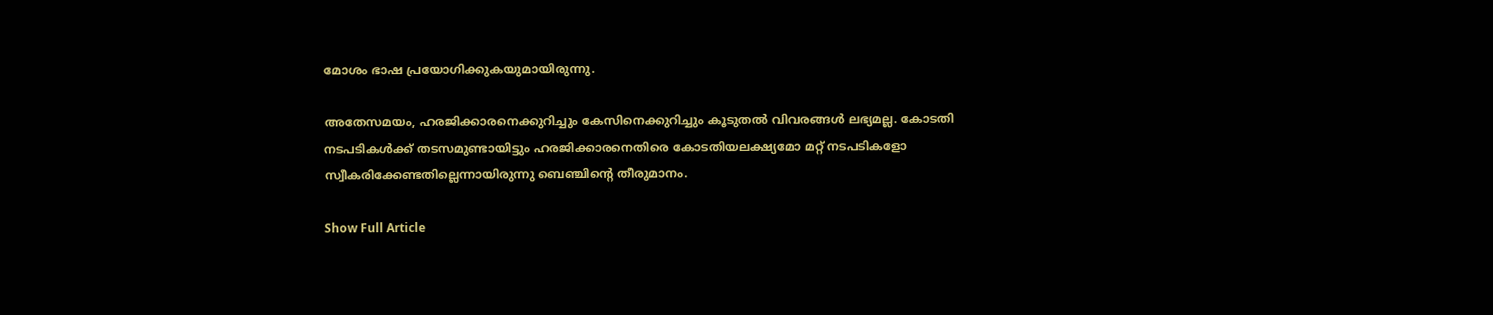മോശം ഭാഷ പ്രയോഗിക്കുകയുമായിരുന്നു.

അതേസമയം, ഹരജിക്കാരനെക്കുറിച്ചും കേസിനെക്കുറിച്ചും കൂടുതൽ വിവരങ്ങൾ ലഭ്യമല്ല. കോടതി നടപടികൾക്ക് തടസമുണ്ടായിട്ടും ഹരജിക്കാരനെതിരെ കോടതിയലക്ഷ്യമോ മറ്റ് നടപടികളോ സ്വീകരിക്കേണ്ടതില്ലെന്നായിരുന്നു ബെഞ്ചിന്‍റെ തീരുമാനം.

Show Full Article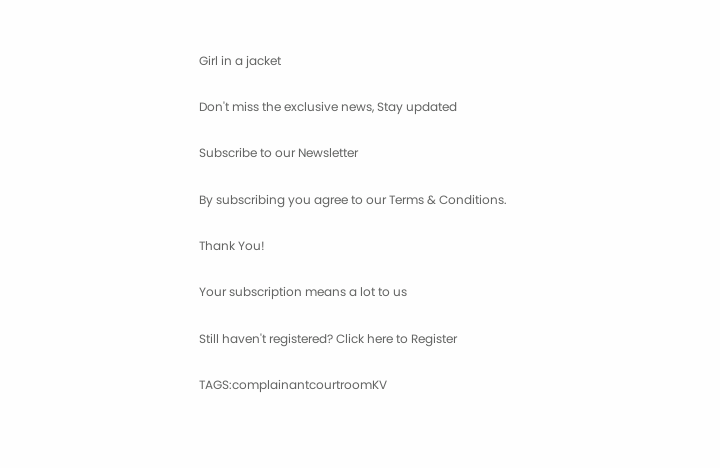Girl in a jacket

Don't miss the exclusive news, Stay updated

Subscribe to our Newsletter

By subscribing you agree to our Terms & Conditions.

Thank You!

Your subscription means a lot to us

Still haven't registered? Click here to Register

TAGS:complainantcourtroomKV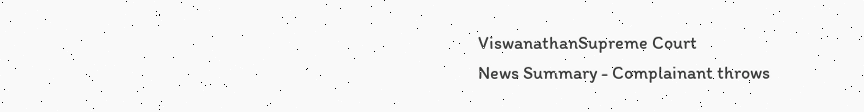ViswanathanSupreme Court
News Summary - Complainant throws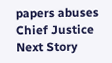papers abuses Chief Justice
Next Story